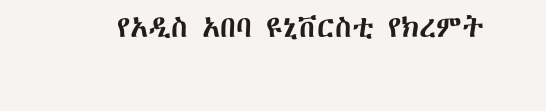የአዲስ አበባ ዩኒቨርስቲ የክረምት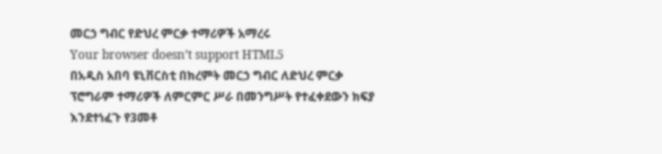መርኃ ግብር የድህረ ምርቃ ተማሪዎች አማረሩ
Your browser doesn’t support HTML5
በአዲስ አበባ ዩኒቨርስቲ በክረምት መርኃ ግብር ለድህረ ምርቃ ፕሮግራም ተማሪዎች ለምርምር ሥራ በመንግሥት የተፈቀደውን ክፍያ እንደተነፈጉ የ3መቶ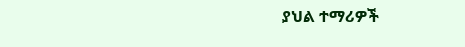ያህል ተማሪዎች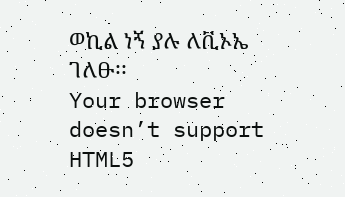ወኪል ነኝ ያሉ ለቪኦኤ ገለፁ፡፡
Your browser doesn’t support HTML5